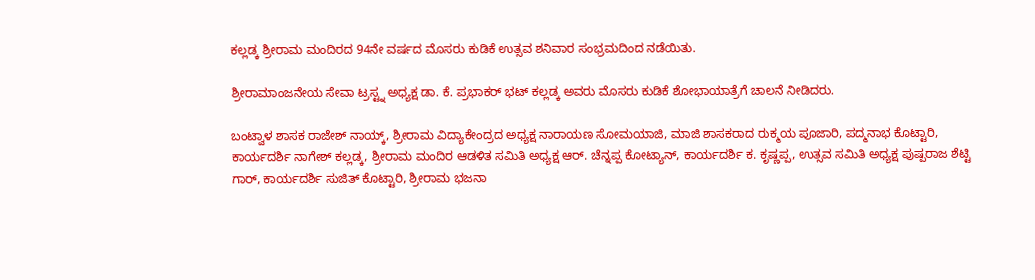ಕಲ್ಲಡ್ಕ ಶ್ರೀರಾಮ ಮಂದಿರದ 94ನೇ ವರ್ಷದ ಮೊಸರು ಕುಡಿಕೆ ಉತ್ಸವ ಶನಿವಾರ ಸಂಭ್ರಮದಿಂದ ನಡೆಯಿತು.

ಶ್ರೀರಾಮಾಂಜನೇಯ ಸೇವಾ ಟ್ರಸ್ಟ್ನ ಅಧ್ಯಕ್ಷ ಡಾ. ಕೆ. ಪ್ರಭಾಕರ್ ಭಟ್ ಕಲ್ಲಡ್ಕ ಅವರು ಮೊಸರು ಕುಡಿಕೆ ಶೋಭಾಯಾತ್ರೆಗೆ ಚಾಲನೆ ನೀಡಿದರು.

ಬಂಟ್ವಾಳ ಶಾಸಕ ರಾಜೇಶ್ ನಾಯ್ಕ್, ಶ್ರೀರಾಮ ವಿದ್ಯಾಕೇಂದ್ರದ ಅಧ್ಯಕ್ಷ ನಾರಾಯಣ ಸೋಮಯಾಜಿ, ಮಾಜಿ ಶಾಸಕರಾದ ರುಕ್ಮಯ ಪೂಜಾರಿ, ಪದ್ಮನಾಭ ಕೊಟ್ಟಾರಿ, ಕಾರ್ಯದರ್ಶಿ ನಾಗೇಶ್ ಕಲ್ಲಡ್ಕ, ಶ್ರೀರಾಮ ಮಂದಿರ ಆಡಳಿತ ಸಮಿತಿ ಅಧ್ಯಕ್ಷ ಆರ್. ಚೆನ್ನಪ್ಪ ಕೋಟ್ಯಾನ್, ಕಾರ್ಯದರ್ಶಿ ಕ. ಕೃಷ್ಣಪ್ಪ, ಉತ್ಸವ ಸಮಿತಿ ಅಧ್ಯಕ್ಷ ಪುಷ್ಪರಾಜ ಶೆಟ್ಟಿ ಗಾರ್, ಕಾರ್ಯದರ್ಶಿ ಸುಜಿತ್ ಕೊಟ್ಟಾರಿ, ಶ್ರೀರಾಮ ಭಜನಾ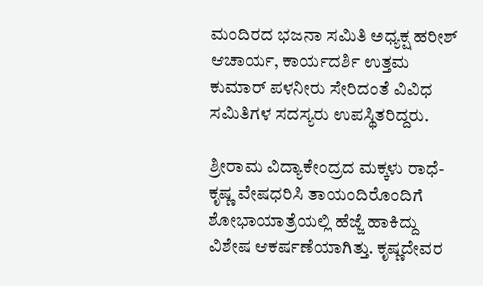ಮಂದಿರದ ಭಜನಾ ಸಮಿತಿ ಅಧ್ಯಕ್ಷ ಹರೀಶ್ ಆಚಾರ್ಯ, ಕಾರ್ಯದರ್ಶಿ ಉತ್ತಮ ಕುಮಾರ್ ಪಳನೀರು ಸೇರಿದಂತೆ ವಿವಿಧ ಸಮಿತಿಗಳ ಸದಸ್ಯರು ಉಪಸ್ಥಿತರಿದ್ದರು.

ಶ್ರೀರಾಮ ವಿದ್ಯಾಕೇಂದ್ರದ ಮಕ್ಕಳು ರಾಧೆ-ಕೃಷ್ಣ ವೇಷಧರಿಸಿ ತಾಯಂದಿರೊಂದಿಗೆ ಶೋಭಾಯಾತ್ರೆಯಲ್ಲಿ ಹೆಜ್ಜೆ ಹಾಕಿದ್ದು ವಿಶೇಷ ಆಕರ್ಷಣೆಯಾಗಿತ್ತು. ಕೃಷ್ಣದೇವರ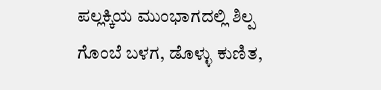ಪಲ್ಲಕ್ಕಿಯ ಮುಂಭಾಗದಲ್ಲಿ ಶಿಲ್ಪ ಗೊಂಬೆ ಬಳಗ, ಡೊಳ್ಳು ಕುಣಿತ,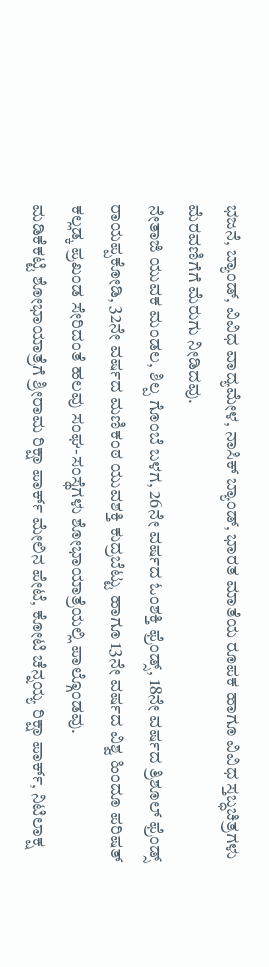ಭಜನೆ, ಬ್ಯಾಂಡ್, ವಿವಿಧ ವಾದ್ಯಮೇಳ, ನಾಸಿಕ್ ಬ್ಯಾಂಡ್, ಭಾರತ ಮಾತೆಯ ರೂಪಕ ಹಾಗೂ ವಿವಿಧ ಸ್ತಬ್ಧಚಿತ್ರಗಳು ಮೆರವಣಿಗೆಗೆ ಮೆರುಗು ನೀಡಿದವು.
ನೇತಾಜಿ ಯುವಕ ಮಂಡಲ, ಶಿಲ್ಪ ಗೊಂಬೆ ಬಳಗ, 26ನೇ ವರ್ಷದ ಓಂಶಕ್ತಿ ಫ್ರೆಂಡ್ಸ್, 18ನೇ ವರ್ಷದ ತ್ರಿಶೂಲ್ ಫ್ರೆಂಡ್ಸ್ ರಾಯಪ್ಪಕೋಡಿ, 32ನೇ ವರ್ಷದ ಮಣಿಕಂಠ ಯುವಶಕ್ತಿ ಕುದ್ರಬೆಟ್ಟು ಹಾಗೂ 13ನೇ ವರ್ಷದ ವಿಶ್ವ ಹಿಂದೂ ಪರಿಷತ್ ಕಲ್ಲಡ್ಕ ಪ್ರಖಂಡ ಸೇರಿದಂತೆ ಹಲವು ಸಂಘ-ಸಂಸ್ಥೆಗಳು ಶೋಭಾಯಾತ್ರೆಯಲ್ಲಿ ಪಾಲ್ಗೊಂಡವು.
ಮಡಿಕೆಕಟ್ಟಿ ಶೋಭಾಯಾತ್ರೆಗೆ ಶ್ರೀರಾಮ ರಿಕ್ಷಾ ಪಾರ್ಕ್ ಮೇಲಿನ ಪೇಟೆ, ಕೋಟಿ ಚೆನ್ನಯ್ಯ ರಿಕ್ಷಾ ಪಾರ್ಕ್, ನಿಟಿಲಾಕ್ಷ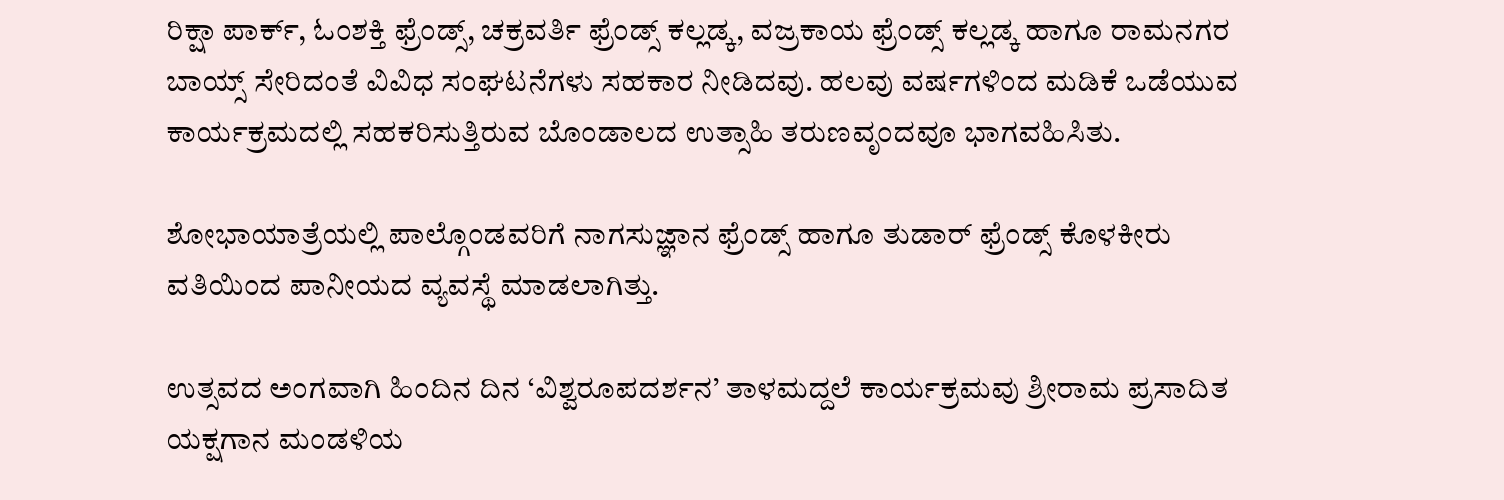ರಿಕ್ಷಾ ಪಾರ್ಕ್, ಓಂಶಕ್ತಿ ಫ್ರೆಂಡ್ಸ್, ಚಕ್ರವರ್ತಿ ಫ್ರೆಂಡ್ಸ್ ಕಲ್ಲಡ್ಕ, ವಜ್ರಕಾಯ ಫ್ರೆಂಡ್ಸ್ ಕಲ್ಲಡ್ಕ ಹಾಗೂ ರಾಮನಗರ ಬಾಯ್ಸ್ ಸೇರಿದಂತೆ ವಿವಿಧ ಸಂಘಟನೆಗಳು ಸಹಕಾರ ನೀಡಿದವು. ಹಲವು ವರ್ಷಗಳಿಂದ ಮಡಿಕೆ ಒಡೆಯುವ ಕಾರ್ಯಕ್ರಮದಲ್ಲಿ ಸಹಕರಿಸುತ್ತಿರುವ ಬೊಂಡಾಲದ ಉತ್ಸಾಹಿ ತರುಣವೃಂದವೂ ಭಾಗವಹಿಸಿತು.

ಶೋಭಾಯಾತ್ರೆಯಲ್ಲಿ ಪಾಲ್ಗೊಂಡವರಿಗೆ ನಾಗಸುಜ್ಞಾನ ಫ್ರೆಂಡ್ಸ್ ಹಾಗೂ ತುಡಾರ್ ಫ್ರೆಂಡ್ಸ್ ಕೊಳಕೀರು ವತಿಯಿಂದ ಪಾನೀಯದ ವ್ಯವಸ್ಥೆ ಮಾಡಲಾಗಿತ್ತು.

ಉತ್ಸವದ ಅಂಗವಾಗಿ ಹಿಂದಿನ ದಿನ ‘ವಿಶ್ವರೂಪದರ್ಶನ’ ತಾಳಮದ್ದಲೆ ಕಾರ್ಯಕ್ರಮವು ಶ್ರೀರಾಮ ಪ್ರಸಾದಿತ ಯಕ್ಷಗಾನ ಮಂಡಳಿಯ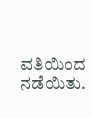ವತಿಯಿಂದ ನಡೆಯಿತು.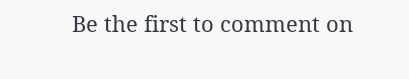Be the first to comment on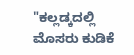"ಕಲ್ಲಡ್ಕದಲ್ಲಿ ಮೊಸರು ಕುಡಿಕೆ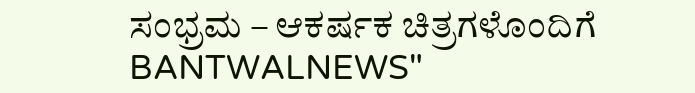ಸಂಭ್ರಮ – ಆಕರ್ಷಕ ಚಿತ್ರಗಳೊಂದಿಗೆ BANTWALNEWS"